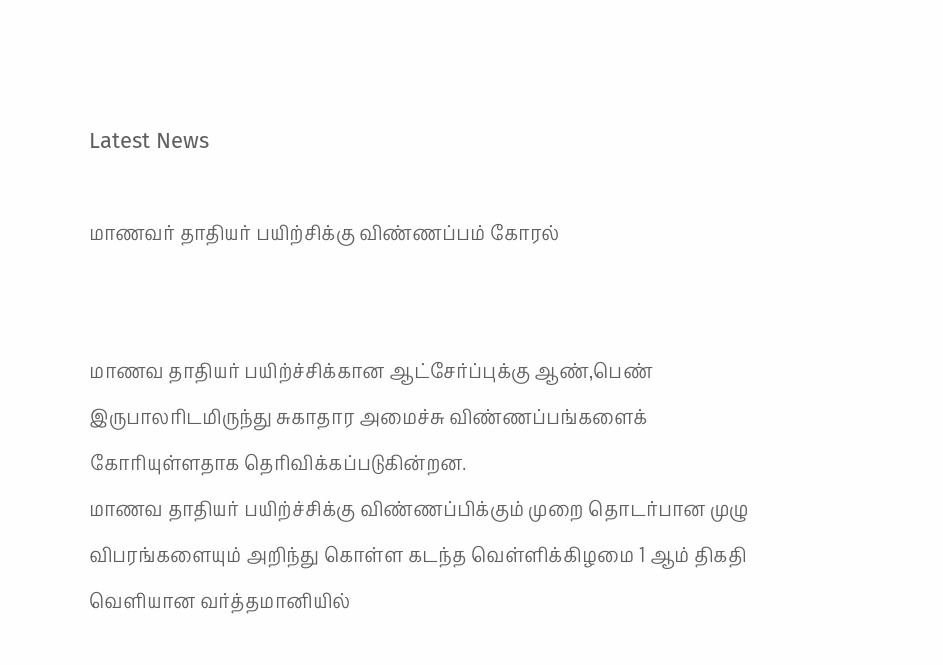Latest News

மாணவர் தாதியர் பயிற்சிக்கு விண்ணப்பம் கோரல்


மாணவ தாதியர் பயிற்ச்சிக்கான ஆட்சேர்ப்புக்கு ஆண்,பெண் இருபாலரிடமிருந்து சுகாதார அமைச்சு விண்ணப்பங்களைக் கோரியுள்ளதாக தெரிவிக்கப்படுகின்றன.
மாணவ தாதியர் பயிற்ச்சிக்கு விண்ணப்பிக்கும் முறை தொடர்பான முழு விபரங்களையும் அறிந்து கொள்ள கடந்த வெள்ளிக்கிழமை 1 ஆம் திகதி வெளியான வர்த்தமானியில்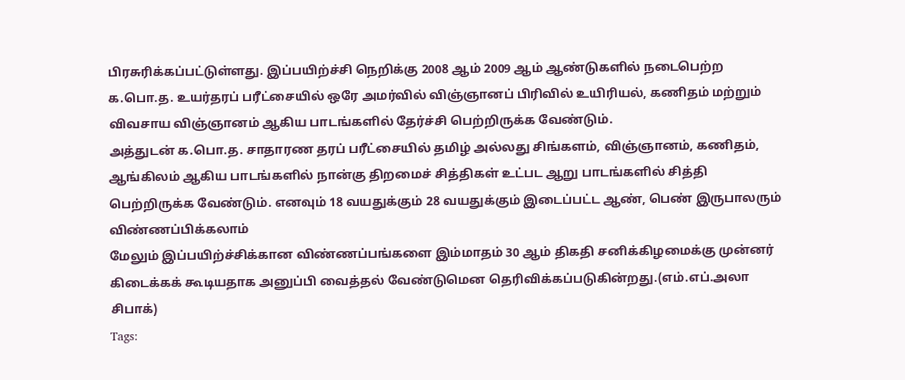பிரசுரிக்கப்பட்டுள்ளது. இப்பயிற்ச்சி நெறிக்கு 2008 ஆம் 2009 ஆம் ஆண்டுகளில் நடைபெற்ற க.பொ.த. உயர்தரப் பரீட்சையில் ஒரே அமர்வில் விஞ்ஞானப் பிரிவில் உயிரியல், கணிதம் மற்றும் விவசாய விஞ்ஞானம் ஆகிய பாடங்களில் தேர்ச்சி பெற்றிருக்க வேண்டும்.
அத்துடன் க.பொ.த. சாதாரண தரப் பரீட்சையில் தமிழ் அல்லது சிங்களம், விஞ்ஞானம், கணிதம், ஆங்கிலம் ஆகிய பாடங்களில் நான்கு திறமைச் சித்திகள் உட்பட ஆறு பாடங்களில் சித்தி பெற்றிருக்க வேண்டும். எனவும் 18 வயதுக்கும் 28 வயதுக்கும் இடைப்பட்ட ஆண், பெண் இருபாலரும் விண்ணப்பிக்கலாம்
மேலும் இப்பயிற்ச்சிக்கான விண்ணப்பங்களை இம்மாதம் 30 ஆம் திகதி சனிக்கிழமைக்கு முன்னர் கிடைக்கக் கூடியதாக அனுப்பி வைத்தல் வேண்டுமென தெரிவிக்கப்படுகின்றது.(எம்.எப்.அலா சிபாக்)
Tags: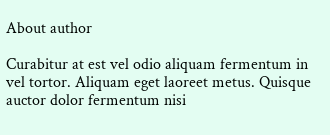About author

Curabitur at est vel odio aliquam fermentum in vel tortor. Aliquam eget laoreet metus. Quisque auctor dolor fermentum nisi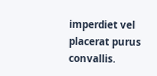imperdiet vel placerat purus convallis.